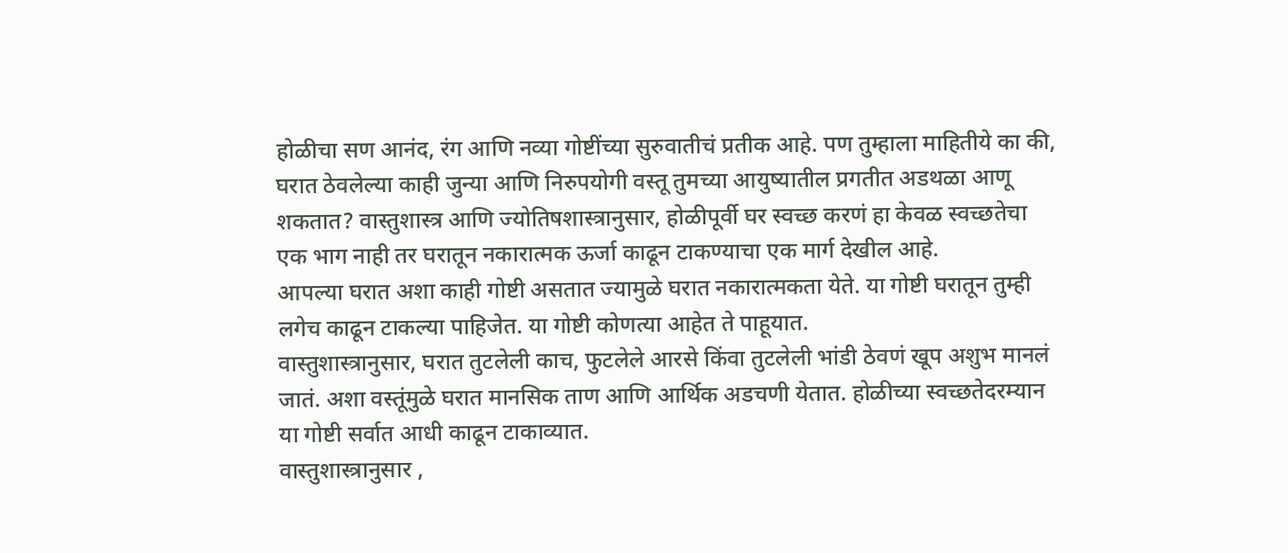होळीचा सण आनंद, रंग आणि नव्या गोष्टींच्या सुरुवातीचं प्रतीक आहे. पण तुम्हाला माहितीये का की, घरात ठेवलेल्या काही जुन्या आणि निरुपयोगी वस्तू तुमच्या आयुष्यातील प्रगतीत अडथळा आणू शकतात? वास्तुशास्त्र आणि ज्योतिषशास्त्रानुसार, होळीपूर्वी घर स्वच्छ करणं हा केवळ स्वच्छतेचा एक भाग नाही तर घरातून नकारात्मक ऊर्जा काढून टाकण्याचा एक मार्ग देखील आहे.
आपल्या घरात अशा काही गोष्टी असतात ज्यामुळे घरात नकारात्मकता येते. या गोष्टी घरातून तुम्ही लगेच काढून टाकल्या पाहिजेत. या गोष्टी कोणत्या आहेत ते पाहूयात.
वास्तुशास्त्रानुसार, घरात तुटलेली काच, फुटलेले आरसे किंवा तुटलेली भांडी ठेवणं खूप अशुभ मानलं जातं. अशा वस्तूंमुळे घरात मानसिक ताण आणि आर्थिक अडचणी येतात. होळीच्या स्वच्छतेदरम्यान या गोष्टी सर्वात आधी काढून टाकाव्यात.
वास्तुशास्त्रानुसार ,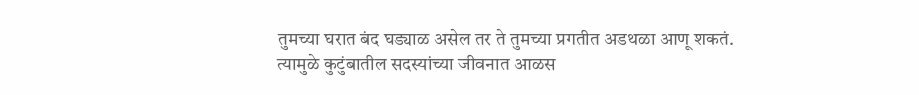तुमच्या घरात बंद घड्याळ असेल तर ते तुमच्या प्रगतीत अडथळा आणू शकतं. त्यामुळे कुटुंबातील सदस्यांच्या जीवनात आळस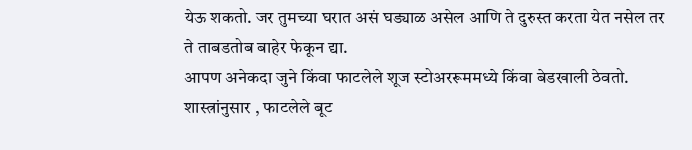येऊ शकतो. जर तुमच्या घरात असं घड्याळ असेल आणि ते दुरुस्त करता येत नसेल तर ते ताबडतोब बाहेर फेकून द्या.
आपण अनेकदा जुने किंवा फाटलेले शूज स्टोअररूममध्ये किंवा बेडखाली ठेवतो. शास्त्रांनुसार , फाटलेले बूट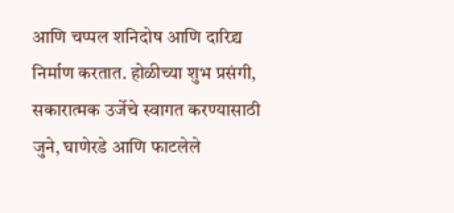आणि चप्पल शनिदोष आणि दारिद्र्य निर्माण करतात. होळीच्या शुभ प्रसंगी, सकारात्मक उर्जेचे स्वागत करण्यासाठी जुने, घाणेरडे आणि फाटलेले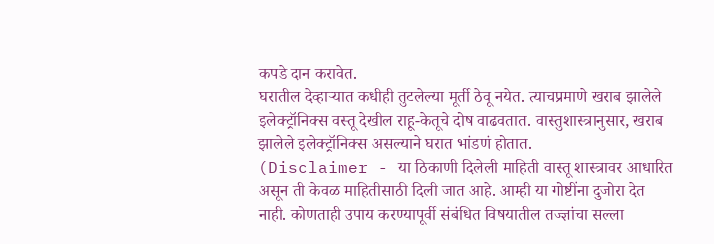कपडे दान करावेत.
घरातील देव्हाऱ्यात कधीही तुटलेल्या मूर्ती ठेवू नयेत. त्याचप्रमाणे खराब झालेले इलेक्ट्रॉनिक्स वस्तू देखील राहू-केतूचे दोष वाढवतात. वास्तुशास्त्रानुसार, खराब झालेले इलेक्ट्रॉनिक्स असल्याने घरात भांडणं होतात.
(Disclaimer - या ठिकाणी दिलेली माहिती वास्तू शास्त्रावर आधारित असून ती केवळ माहितीसाठी दिली जात आहे. आम्ही या गोष्टींना दुजोरा देत नाही. कोणताही उपाय करण्यापूर्वी संबंधित विषयातील तज्ज्ञांचा सल्ला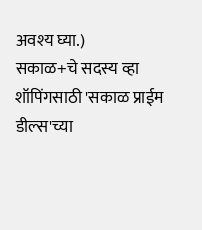अवश्य घ्या.)
सकाळ+चे सदस्य व्हा
शॉपिंगसाठी 'सकाळ प्राईम डील्स'च्या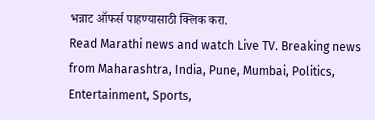भन्नाट ऑफर्स पाहण्यासाठी क्लिक करा.
Read Marathi news and watch Live TV. Breaking news from Maharashtra, India, Pune, Mumbai, Politics, Entertainment, Sports,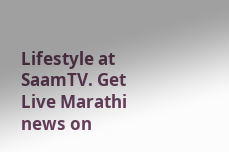Lifestyle at SaamTV. Get Live Marathi news on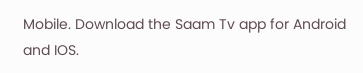Mobile. Download the Saam Tv app for Android and IOS.